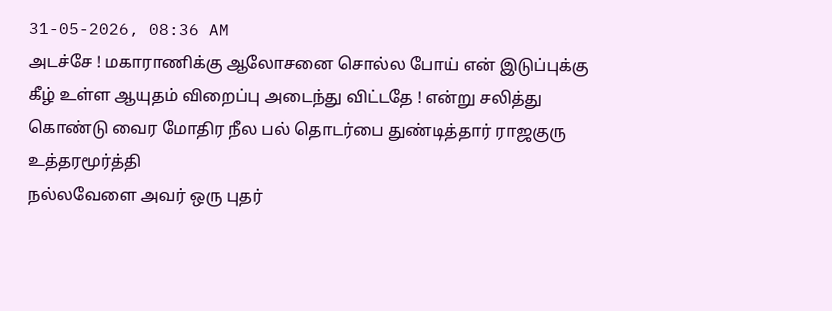31-05-2026, 08:36 AM
அடச்சே ! மகாராணிக்கு ஆலோசனை சொல்ல போய் என் இடுப்புக்கு கீழ் உள்ள ஆயுதம் விறைப்பு அடைந்து விட்டதே ! என்று சலித்து கொண்டு வைர மோதிர நீல பல் தொடர்பை துண்டித்தார் ராஜகுரு உத்தரமூர்த்தி
நல்லவேளை அவர் ஒரு புதர்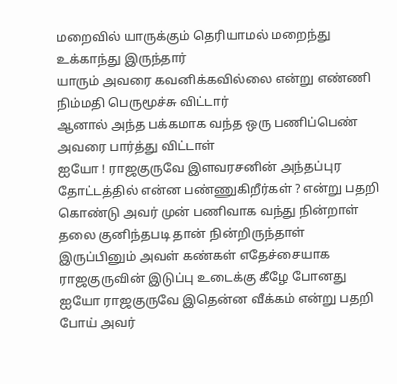மறைவில் யாருக்கும் தெரியாமல் மறைந்து உக்காந்து இருந்தார்
யாரும் அவரை கவனிக்கவில்லை என்று எண்ணி நிம்மதி பெருமூச்சு விட்டார்
ஆனால் அந்த பக்கமாக வந்த ஒரு பணிப்பெண் அவரை பார்த்து விட்டாள்
ஐயோ ! ராஜகுருவே இளவரசனின் அந்தப்புர தோட்டத்தில் என்ன பண்ணுகிறீர்கள் ? என்று பதறி கொண்டு அவர் முன் பணிவாக வந்து நின்றாள்
தலை குனிந்தபடி தான் நின்றிருந்தாள்
இருப்பினும் அவள் கண்கள் எதேச்சையாக ராஜகுருவின் இடுப்பு உடைக்கு கீழே போனது
ஐயோ ராஜகுருவே இதென்ன வீக்கம் என்று பதறி போய் அவர்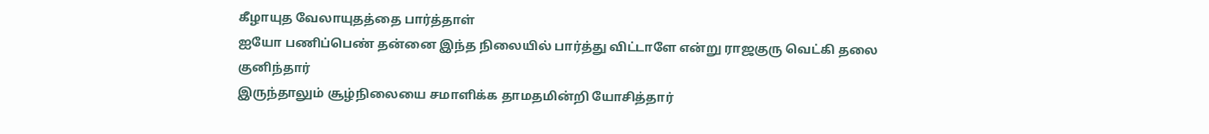கீழாயுத வேலாயுதத்தை பார்த்தாள்
ஐயோ பணிப்பெண் தன்னை இந்த நிலையில் பார்த்து விட்டாளே என்று ராஜகுரு வெட்கி தலை குனிந்தார்
இருந்தாலும் சூழ்நிலையை சமாளிக்க தாமதமின்றி யோசித்தார்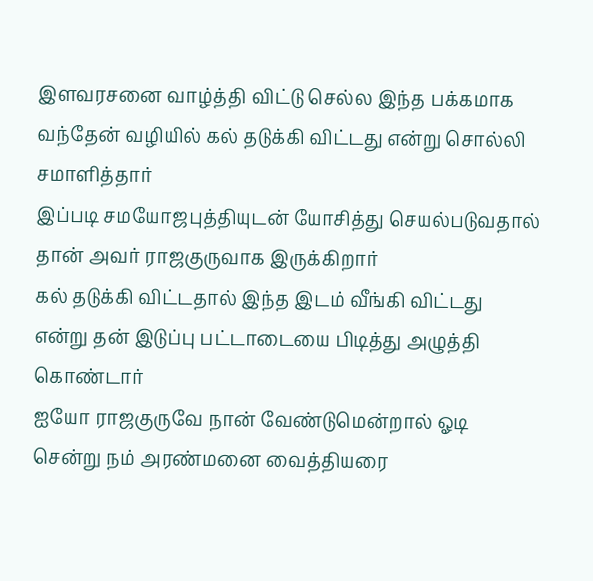இளவரசனை வாழ்த்தி விட்டு செல்ல இந்த பக்கமாக வந்தேன் வழியில் கல் தடுக்கி விட்டது என்று சொல்லி சமாளித்தார்
இப்படி சமயோஜபுத்தியுடன் யோசித்து செயல்படுவதால் தான் அவர் ராஜகுருவாக இருக்கிறார்
கல் தடுக்கி விட்டதால் இந்த இடம் வீங்கி விட்டது என்று தன் இடுப்பு பட்டாடையை பிடித்து அழுத்தி கொண்டார்
ஐயோ ராஜகுருவே நான் வேண்டுமென்றால் ஓடி சென்று நம் அரண்மனை வைத்தியரை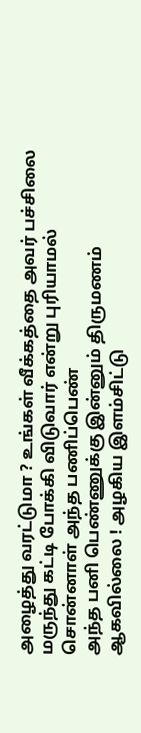அழைத்து வரட்டுமா ? உங்கள் வீக்கத்தை அவர் பச்சிலை மருந்து கட்டி போக்கி விடுவார் என்று புரியாமல் சொன்னாள் அந்த பணிப்பெண்
அந்த பனி பெண்ணுக்கு இன்னும் திருமணம் ஆகவில்லை ! அழகிய இளம்சிட்டு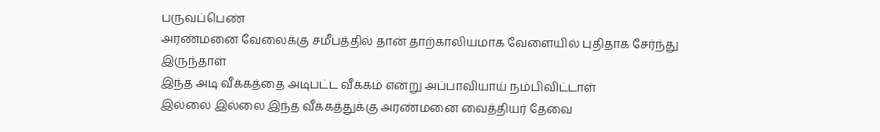பருவப்பெண்
அரண்மனை வேலைக்கு சமீபத்தில் தான் தாற்காலியமாக வேளையில் புதிதாக சேர்ந்து இருந்தாள்
இந்த அடி வீக்கத்தை அடிபட்ட வீக்கம் என்று அப்பாவியாய் நம்பிவிட்டாள்
இல்லை இல்லை இந்த வீக்கத்துக்கு அரண்மனை வைத்தியர் தேவை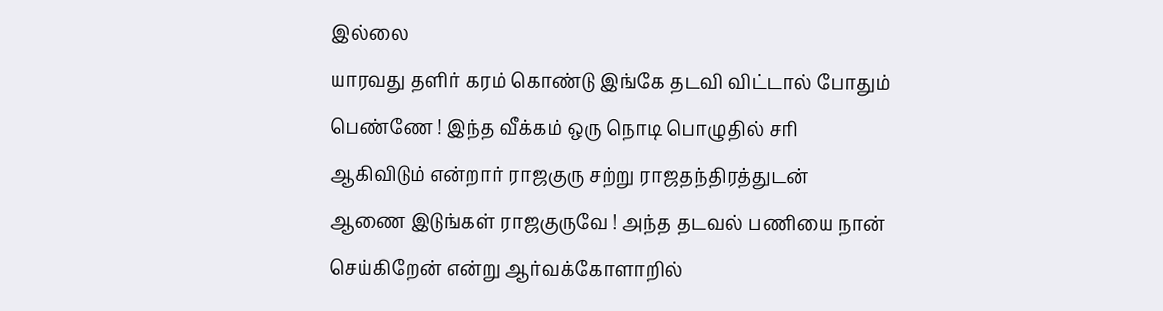இல்லை
யாரவது தளிர் கரம் கொண்டு இங்கே தடவி விட்டால் போதும் பெண்ணே ! இந்த வீக்கம் ஒரு நொடி பொழுதில் சரி ஆகிவிடும் என்றார் ராஜகுரு சற்று ராஜதந்திரத்துடன்
ஆணை இடுங்கள் ராஜகுருவே ! அந்த தடவல் பணியை நான் செய்கிறேன் என்று ஆர்வக்கோளாறில்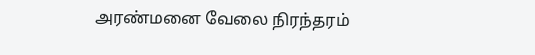அரண்மனை வேலை நிரந்தரம்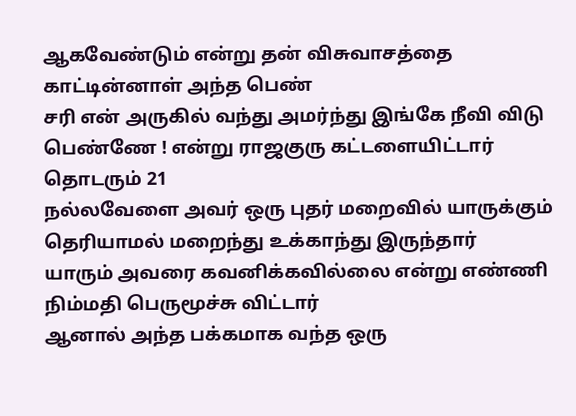ஆகவேண்டும் என்று தன் விசுவாசத்தை காட்டின்னாள் அந்த பெண்
சரி என் அருகில் வந்து அமர்ந்து இங்கே நீவி விடு பெண்ணே ! என்று ராஜகுரு கட்டளையிட்டார்
தொடரும் 21
நல்லவேளை அவர் ஒரு புதர் மறைவில் யாருக்கும் தெரியாமல் மறைந்து உக்காந்து இருந்தார்
யாரும் அவரை கவனிக்கவில்லை என்று எண்ணி நிம்மதி பெருமூச்சு விட்டார்
ஆனால் அந்த பக்கமாக வந்த ஒரு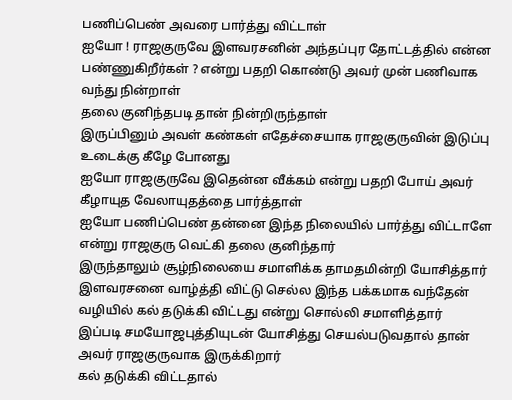பணிப்பெண் அவரை பார்த்து விட்டாள்
ஐயோ ! ராஜகுருவே இளவரசனின் அந்தப்புர தோட்டத்தில் என்ன பண்ணுகிறீர்கள் ? என்று பதறி கொண்டு அவர் முன் பணிவாக வந்து நின்றாள்
தலை குனிந்தபடி தான் நின்றிருந்தாள்
இருப்பினும் அவள் கண்கள் எதேச்சையாக ராஜகுருவின் இடுப்பு உடைக்கு கீழே போனது
ஐயோ ராஜகுருவே இதென்ன வீக்கம் என்று பதறி போய் அவர் கீழாயுத வேலாயுதத்தை பார்த்தாள்
ஐயோ பணிப்பெண் தன்னை இந்த நிலையில் பார்த்து விட்டாளே என்று ராஜகுரு வெட்கி தலை குனிந்தார்
இருந்தாலும் சூழ்நிலையை சமாளிக்க தாமதமின்றி யோசித்தார்
இளவரசனை வாழ்த்தி விட்டு செல்ல இந்த பக்கமாக வந்தேன் வழியில் கல் தடுக்கி விட்டது என்று சொல்லி சமாளித்தார்
இப்படி சமயோஜபுத்தியுடன் யோசித்து செயல்படுவதால் தான் அவர் ராஜகுருவாக இருக்கிறார்
கல் தடுக்கி விட்டதால்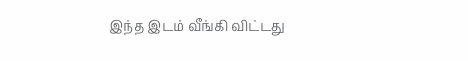இந்த இடம் வீங்கி விட்டது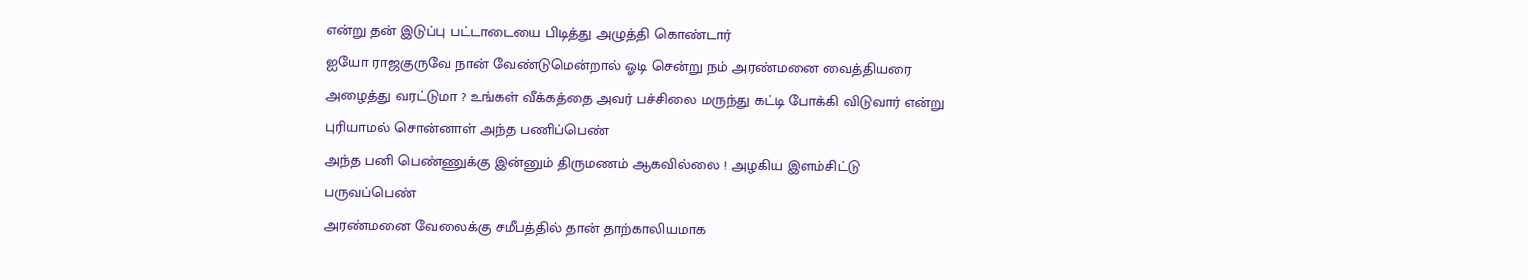என்று தன் இடுப்பு பட்டாடையை பிடித்து அழுத்தி கொண்டார்
ஐயோ ராஜகுருவே நான் வேண்டுமென்றால் ஓடி சென்று நம் அரண்மனை வைத்தியரை அழைத்து வரட்டுமா ? உங்கள் வீக்கத்தை அவர் பச்சிலை மருந்து கட்டி போக்கி விடுவார் என்று புரியாமல் சொன்னாள் அந்த பணிப்பெண்
அந்த பனி பெண்ணுக்கு இன்னும் திருமணம் ஆகவில்லை ! அழகிய இளம்சிட்டு பருவப்பெண்
அரண்மனை வேலைக்கு சமீபத்தில் தான் தாற்காலியமாக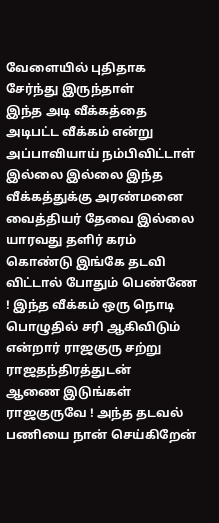வேளையில் புதிதாக சேர்ந்து இருந்தாள்
இந்த அடி வீக்கத்தை அடிபட்ட வீக்கம் என்று அப்பாவியாய் நம்பிவிட்டாள்
இல்லை இல்லை இந்த வீக்கத்துக்கு அரண்மனை வைத்தியர் தேவை இல்லை
யாரவது தளிர் கரம் கொண்டு இங்கே தடவி விட்டால் போதும் பெண்ணே ! இந்த வீக்கம் ஒரு நொடி பொழுதில் சரி ஆகிவிடும் என்றார் ராஜகுரு சற்று ராஜதந்திரத்துடன்
ஆணை இடுங்கள் ராஜகுருவே ! அந்த தடவல் பணியை நான் செய்கிறேன்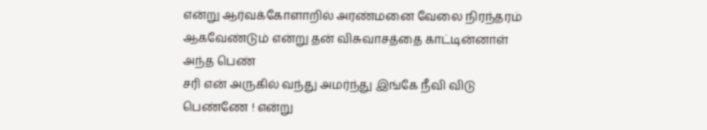என்று ஆர்வக்கோளாறில் அரண்மனை வேலை நிரந்தரம் ஆகவேண்டும் என்று தன் விசுவாசத்தை காட்டின்னாள் அந்த பெண்
சரி என் அருகில் வந்து அமர்ந்து இங்கே நீவி விடு பெண்ணே ! என்று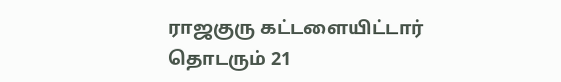ராஜகுரு கட்டளையிட்டார்
தொடரும் 21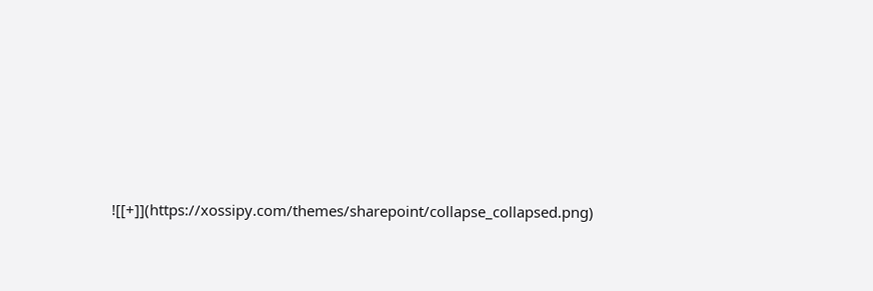![[+]](https://xossipy.com/themes/sharepoint/collapse_collapsed.png)